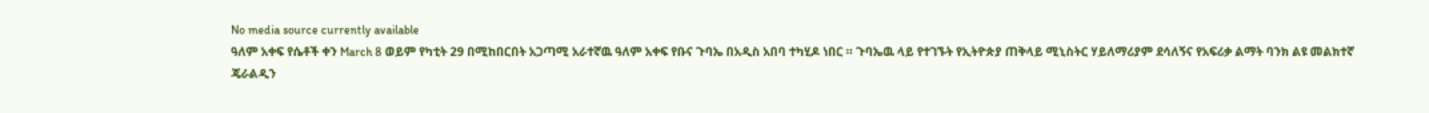No media source currently available
ዓለም አቀፍ የሴቶች ቀን March 8 ወይም የካቲት 29 በሚከበርበት አጋጣሚ አራተኛዉ ዓለም አቀፍ የቡና ጉባኤ በአዲስ አበባ ተካሂዶ ነበር ። ጉባኤዉ ላይ የተገኙት የኢትዮጵያ ጠቅላይ ሚኒስትር ሃይለማሪያም ደሳለኝና የአፍሪቃ ልማት ባንክ ልዩ መልክተኛ ጄራልዲን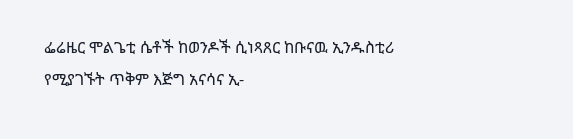ፌሬዜር ሞልጌቲ ሴቶች ከወንዶች ሲነጻጸር ከቡናዉ ኢንዱስቲሪ የሚያገኙት ጥቅም እጅግ አናሳና ኢ-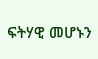ፍትሃዊ መሆኑን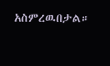አስምረዉበታል።